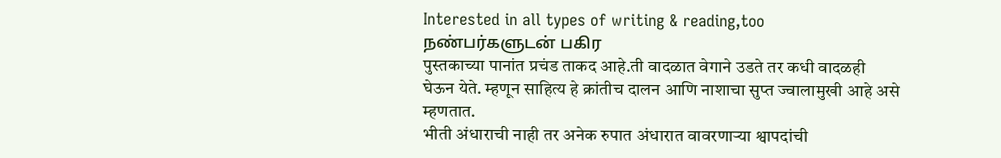Interested in all types of writing & reading,too
நண்பர்களுடன் பகிர
पुस्तकाच्या पानांत प्रचंड ताकद आहे.ती वादळात वेगाने उडते तर कधी वादळही घेऊन येते. म्हणून साहित्य हे क्रांतीच दालन आणि नाशाचा सुप्त ज्वालामुखी आहे असे म्हणतात.
भीती अंधाराची नाही तर अनेक रुपात अंधारात वावरणाऱ्या श्वापदांची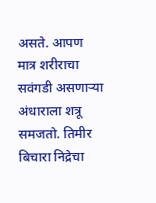असते. आपण मात्र शरीराचा सवंगडी असणाऱ्या अंधाराला शत्रू समजतो. तिमीर बिचारा निद्रेचा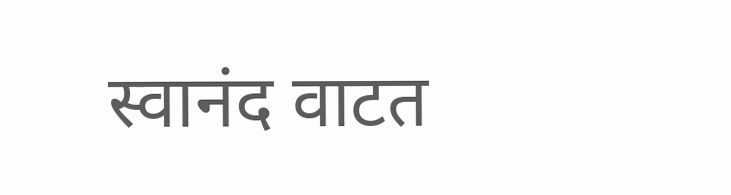स्वानंद वाटत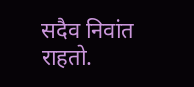सदैव निवांत राहतो.